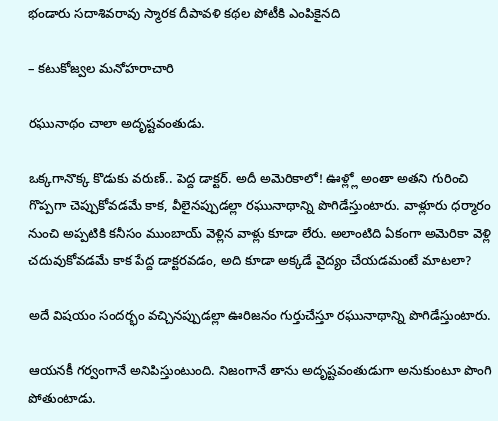భండారు సదాశివరావు స్మారక దీపావళి కథల పోటీకి ఎంపికైనది

– కటుకోజ్వల మనోహరాచారి

రఘునాథం చాలా అదృష్టవంతుడు.

ఒక్కగానొక్క కొడుకు వరుణ్‌.. పెద్ద డాక్టర్‌. అదీ అమెరికాలో! ఊళ్ల్లో అంతా అతని గురించి గొప్పగా చెప్పుకోవడమే కాక, వీలైనప్పుడల్లా రఘునాథాన్ని పొగిడేస్తుంటారు. వాళ్లూరు ధర్మారం నుంచి అప్పటికి కనీసం ముంబాయ్‌ ‌వెళ్లిన వాళ్లు కూడా లేరు. అలాంటిది ఏకంగా అమెరికా వెళ్లి చదువుకోవడమే కాక పేద్ద డాక్టరవడం, అది కూడా అక్కడే వైద్యం చేయడమంటే మాటలా?

అదే విషయం సందర్భం వచ్చినప్పుడల్లా ఊరిజనం గుర్తుచేస్తూ రఘునాథాన్ని పొగిడేస్తుంటారు.

ఆయనకీ గర్వంగానే అనిపిస్తుంటుంది. నిజంగానే తాను అదృష్టవంతుడుగా అనుకుంటూ పొంగి పోతుంటాడు.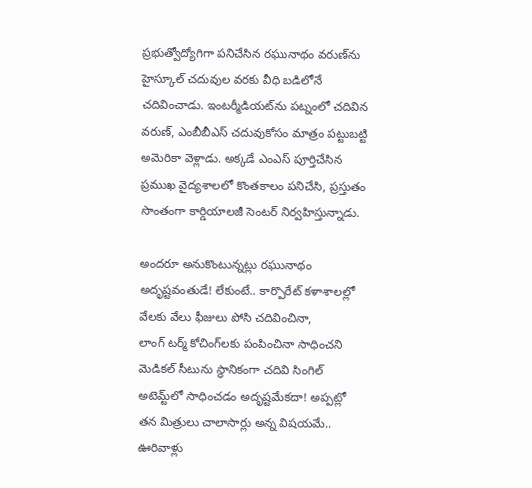ప్రభుత్వోద్యోగిగా పనిచేసిన రఘునాథం వరుణ్‌ను హైస్కూల్‌ ‌చదువుల వరకు వీధి బడిలోనే చదివించాడు. ఇంటర్మీడియట్‌ను పట్నంలో చదివిన వరుణ్‌, ఎం‌బీబీఎస్‌ ‌చదువుకోసం మాత్రం పట్టుబట్టి అమెరికా వెళ్లాడు. అక్కడే ఎంఎస్‌ ‌పూర్తిచేసిన ప్రముఖ వైద్యశాలలో కొంతకాలం పనిచేసి, ప్రస్తుతం సొంతంగా కార్డియాలజీ సెంటర్‌ ‌నిర్వహిస్తున్నాడు.

అందరూ అనుకొంటున్నట్లు రఘునాథం అదృష్టవంతుడే! లేకుంటే.. కార్పొరేట్‌ ‌కళాశాలల్లో వేలకు వేలు ఫీజులు పోసి చదివించినా, లాంగ్‌ ‌టర్మ్ ‌కోచింగ్‌లకు పంపించినా సాధించని మెడికల్‌ ‌సీటును స్థానికంగా చదివి సింగిల్‌ అటెమ్ట్‌లో సాధించడం అదృష్టమేకదా! అప్పట్లో తన మిత్రులు చాలాసార్లు అన్న విషయమే.. ఊరివాళ్లు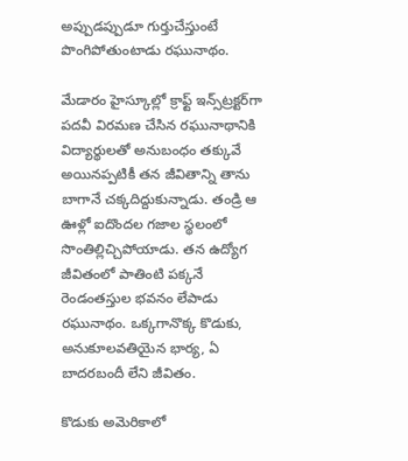అప్పుడప్పుడూ గుర్తుచేస్తుంటే పొంగిపోతుంటాడు రఘునాథం.

మేడారం హైస్కూల్లో క్రాఫ్ట్ ఇన్స్‌ట్రక్టర్‌గా పదవీ విరమణ చేసిన రఘునాథానికి విద్యార్థులతో అనుబంధం తక్కువే అయినప్పటికీ తన జీవితాన్ని తాను బాగానే చక్కదిద్దుకున్నాడు. తండ్రి ఆ ఊళ్లో ఐదొందల గజాల స్థలంలో సొంతిల్లిచ్చిపోయాడు. తన ఉద్యోగ జీవితంలో పాతింటి పక్కనే రెండంతస్తుల భవనం లేపాడు రఘునాథం. ఒక్కగానొక్క కొడుకు, అనుకూలవతియైన భార్య, ఏ బాదరబందీ లేని జీవితం.

కొడుకు అమెరికాలో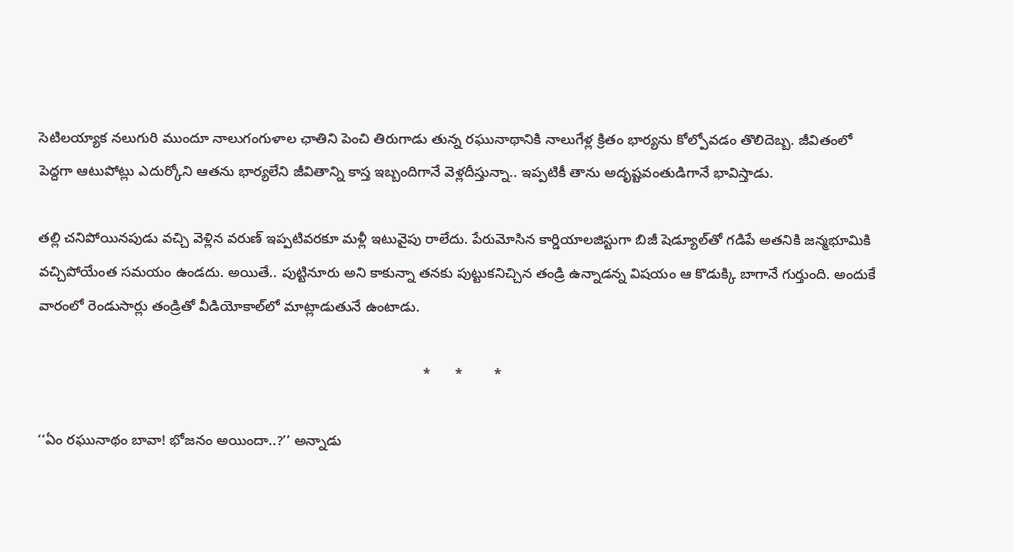సెటిలయ్యాక నలుగురి ముందూ నాలుగంగుళాల ఛాతిని పెంచి తిరుగాడు తున్న రఘునాథానికి నాలుగేళ్ల క్రితం భార్యను కోల్పోవడం తొలిదెబ్బ. జీవితంలో పెద్దగా ఆటుపోట్లు ఎదుర్కోని ఆతను భార్యలేని జీవితాన్ని కాస్త ఇబ్బందిగానే వెళ్లదీస్తున్నా.. ఇప్పటికీ తాను అదృష్టవంతుడిగానే భావిస్తాడు.

తల్లి చనిపోయినపుడు వచ్చి వెళ్లిన వరుణ్‌ ఇప్పటివరకూ మళ్లీ ఇటువైపు రాలేదు. పేరుమోసిన కార్డియాలజిస్టుగా బిజీ షెడ్యూల్‌తో గడిపే అతనికి జన్మభూమికి వచ్చిపోయేంత సమయం ఉండదు. అయితే.. పుట్టినూరు అని కాకున్నా తనకు పుట్టుకనిచ్చిన తండ్రి ఉన్నాడన్న విషయం ఆ కొడుక్కి బాగానే గుర్తుంది. అందుకే వారంలో రెండుసార్లు తండ్రితో వీడియోకాల్‌లో మాట్లాడుతునే ఉంటాడు.

                                                                                                 *      *        *

‘‘ఏం రఘునాథం బావా! భోజనం అయిందా..?’’ అన్నాడు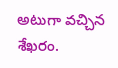అటుగా వచ్చిన శేఖరం.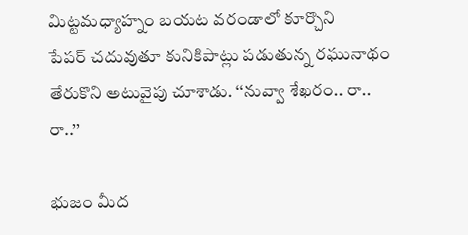మిట్టమధ్యాహ్నం బయట వరండాలో కూర్చొని పేపర్‌ ‌చదువుతూ కునికిపాట్లు పడుతున్న రఘునాథం తేరుకొని అటువైపు చూశాడు. ‘‘నువ్వా శేఖరం.. రా.. రా..’’

భుజం మీద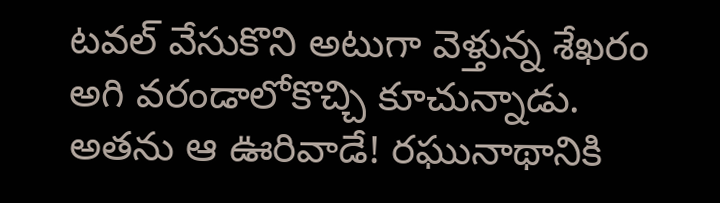టవల్‌ ‌వేసుకొని అటుగా వెళ్తున్న శేఖరం అగి వరండాలోకొచ్చి కూచున్నాడు. అతను ఆ ఊరివాడే! రఘునాథానికి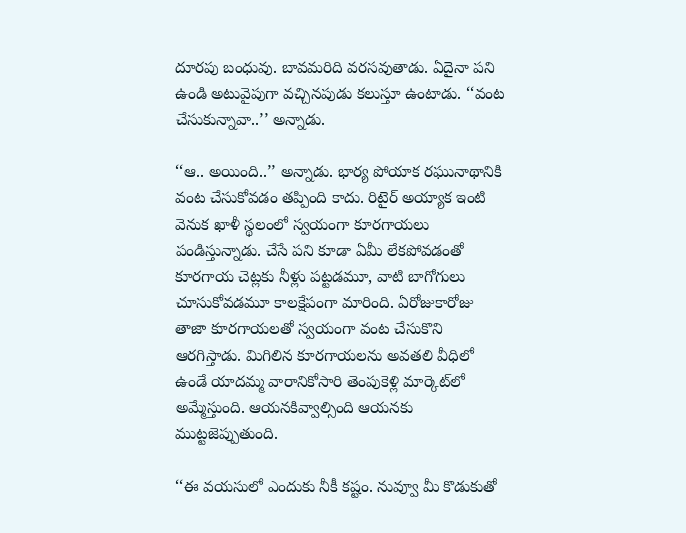దూరపు బంధువు. బావమరిది వరసవుతాడు. ఏదైనా పని ఉండి అటువైపుగా వచ్చినపుడు కలుస్తూ ఉంటాడు. ‘‘వంట చేసుకున్నావా..’’ అన్నాడు.

‘‘ఆ.. అయింది..’’ అన్నాడు. భార్య పోయాక రఘునాథానికి వంట చేసుకోవడం తప్పింది కాదు. రిటైర్‌ అయ్యాక ఇంటి వెనుక ఖాళీ స్థలంలో స్వయంగా కూరగాయలు పండిస్తున్నాడు. చేసే పని కూడా ఏమీ లేకపోవడంతో కూరగాయ చెట్లకు నీళ్లు పట్టడమూ, వాటి బాగోగులు చూసుకోవడమూ కాలక్షేపంగా మారింది. ఏరోజుకారోజు తాజా కూరగాయలతో స్వయంగా వంట చేసుకొని ఆరగిస్తాడు. మిగిలిన కూరగాయలను అవతలి వీధిలో ఉండే యాదమ్మ వారానికోసారి తెంపుకెళ్లి మార్కెట్‌లో అమ్మేస్తుంది. ఆయనకివ్వాల్సింది ఆయనకు ముట్టజెప్పుతుంది.

‘‘ఈ వయసులో ఎందుకు నీకీ కష్టం. నువ్వూ మీ కొడుకుతో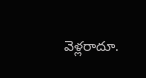వెళ్లరాదూ.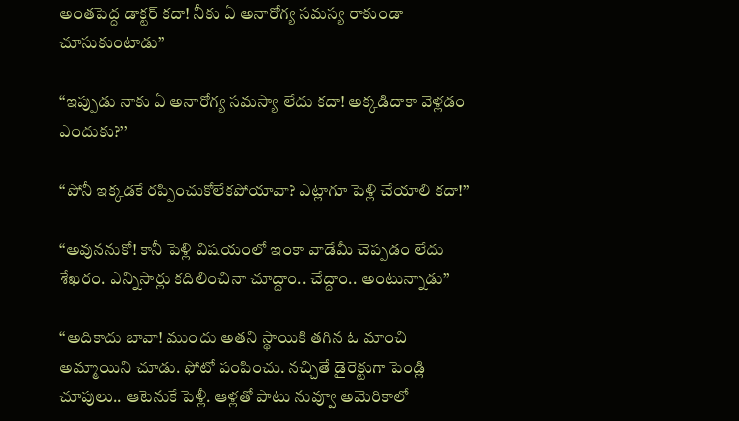అంతపెద్ద డాక్టర్‌ ‌కదా! నీకు ఏ అనారోగ్య సమస్య రాకుండా చూసుకుంటాడు’’

‘‘ఇప్పుడు నాకు ఏ అనారోగ్య సమస్యా లేదు కదా! అక్కడిదాకా వెళ్లడం ఎందుకు?’’

‘‘పోనీ ఇక్కడకే రప్పించుకోలేకపోయావా? ఎట్లాగూ పెళ్లి చేయాలి కదా!’’

‘‘అవుననుకో! కానీ పెళ్లి విషయంలో ఇంకా వాడేమీ చెప్పడం లేదు శేఖరం. ఎన్నిసార్లు కదిలించినా చూద్దాం.. చేద్దాం.. అంటున్నాడు’’

‘‘అదికాదు బావా! ముందు అతని స్థాయికి తగిన ఓ మాంచి అమ్మాయిని చూడు. ఫోటో పంపించు. నచ్చితే డైరెక్టుగా పెండ్లి చూపులు.. ఆటెనుకే పెళ్లీ. ఆళ్లతో పాటు నువ్వూ అమెరికాలో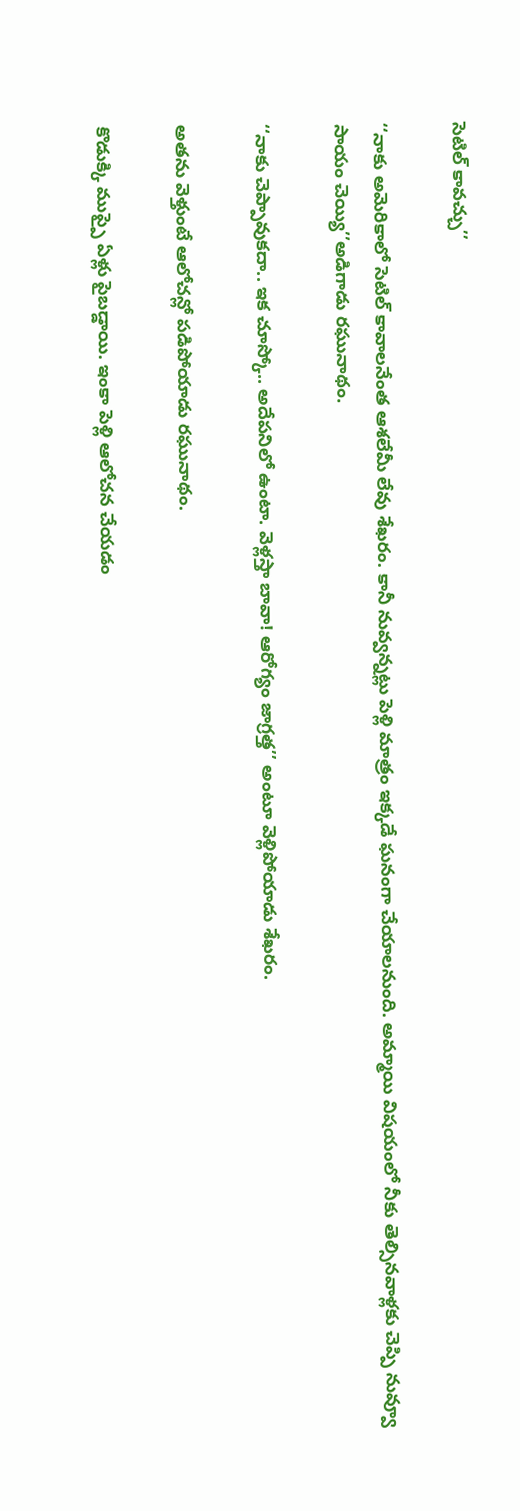సెటిల్‌ ‌కావచ్చు’’

‘‘నాకు అమెరికాలో సెటిల్‌ ‌కావాలనేంత ఆశలేమీ లేవు శేఖరం. కానీ నువ్వన్నట్లు పెళ్లి మాత్రం ఇక్కడే ఘనంగా చేయాలనుంది. అమ్మాయి విషయంలో నీకు తెల్సినవాళ్లకు చెప్పి నువ్వూ సాయం చెయ్యి’’అడిగాడు రఘునాథం.

‘‘నాకు చెప్పావుకదా.. ఇక చూస్కో.. అదేపనిలో ఉంటా. వెళ్లస్తా బావా! ఆరోగ్యం జాగ్రత్త’’ అంటూ వెళ్లిపోయాడు శేఖరం.

అతను వెళ్తుంటే ఆలోచన్లో పడిపోయాడు రఘునాథం.

కొడుక్కి ముప్పై ఏళ్లు పైబడ్డాయి. ఇంకా పెళ్లి ఆలోచన చేయడం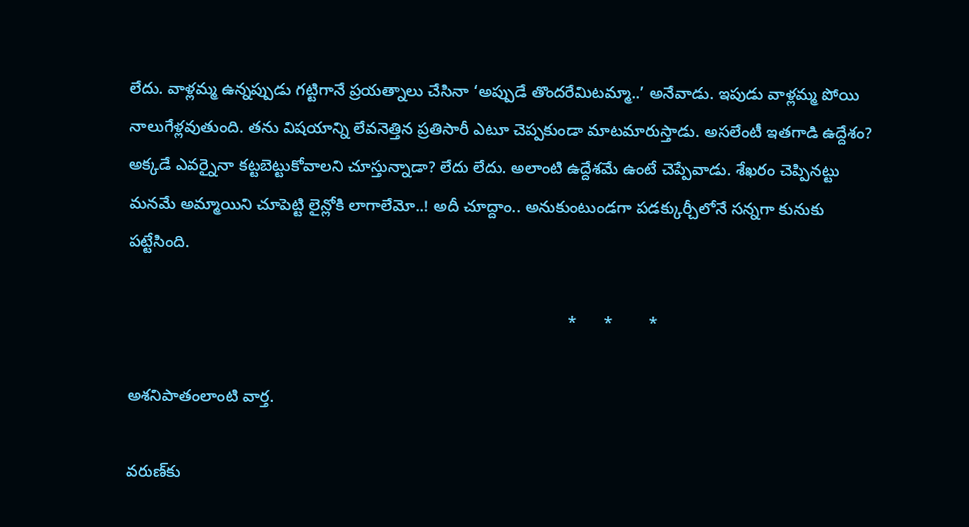లేదు. వాళ్లమ్మ ఉన్నప్పుడు గట్టిగానే ప్రయత్నాలు చేసినా ‘అప్పుడే తొందరేమిటమ్మా..’ అనేవాడు. ఇపుడు వాళ్లమ్మ పోయి నాలుగేళ్లవుతుంది. తను విషయాన్ని లేవనెత్తిన ప్రతిసారీ ఎటూ చెప్పకుండా మాటమారుస్తాడు. అసలేంటీ ఇతగాడి ఉద్దేశం? అక్కడే ఎవర్నైనా కట్టబెట్టుకోవాలని చూస్తున్నాడా? లేదు లేదు. అలాంటి ఉద్దేశమే ఉంటే చెప్పేవాడు. శేఖరం చెప్పినట్టు మనమే అమ్మాయిని చూపెట్టి లైన్లోకి లాగాలేమో..! అదీ చూద్దాం.. అనుకుంటుండగా పడక్కుర్చీలోనే సన్నగా కునుకు పట్టేసింది.

                                                                                                 *      *        *

అశనిపాతంలాంటి వార్త.

వరుణ్‌కు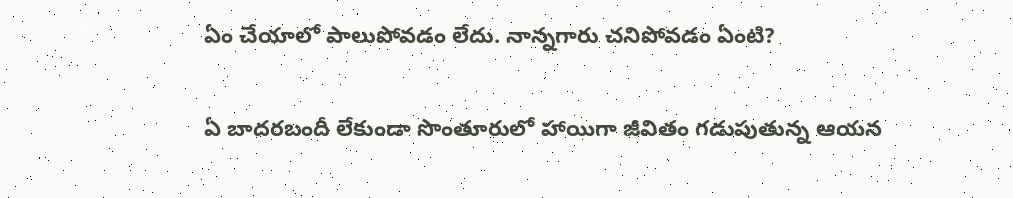ఏం చేయాలో పాలుపోవడం లేదు. నాన్నగారు చనిపోవడం ఏంటి?

ఏ బాదరబందీ లేకుండా సొంతూరులో హాయిగా జీవితం గడుపుతున్న ఆయన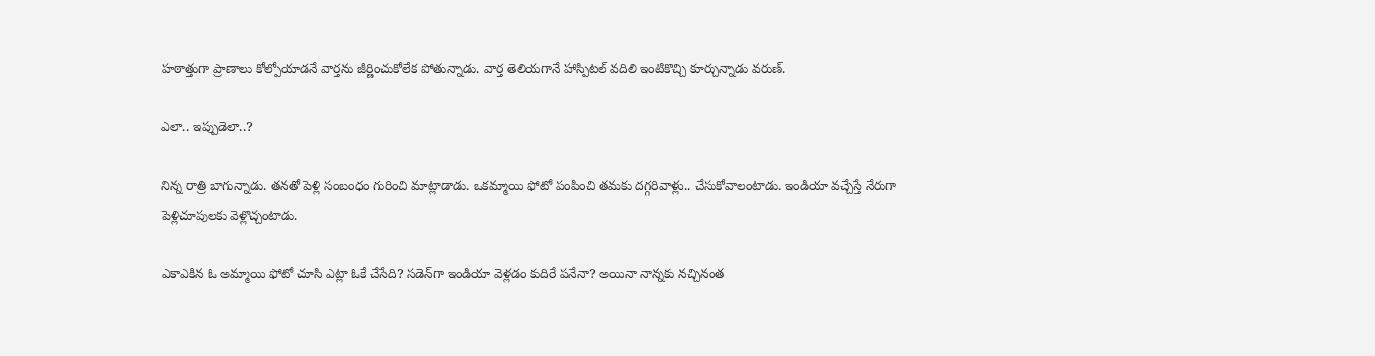హఠాత్తుగా ప్రాణాలు కోల్పోయాడనే వార్తను జీర్ణించుకోలేక పోతున్నాడు. వార్త తెలియగానే హాస్పిటల్‌ ‌వదిలి ఇంటికొచ్చి కూర్చున్నాడు వరుణ్‌.

ఎలా.. ఇప్పుడెలా..?

నిన్న రాత్రి బాగున్నాడు. తనతో పెళ్లి సంబంధం గురించి మాట్లాడాడు. ఒకమ్మాయి ఫోటో పంపించి తమకు దగ్గరివాళ్లు.. చేసుకోవాలంటాడు. ఇండియా వచ్చేస్తే నేరుగా పెళ్లిచూపులకు వెళ్లొచ్చంటాడు.

ఎకాఎకిన ఓ అమ్మాయి ఫోటో చూసి ఎట్లా ఓకే చేసేది? సడెన్‌గా ఇండియా వెళ్లడం కుదిరే పనేనా? అయినా నాన్నకు నచ్చినంత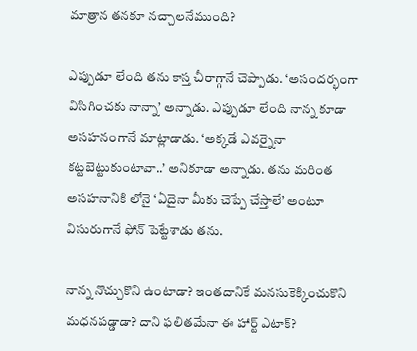మాత్రాన తనకూ నచ్చాలనేముంది?

ఎప్పుడూ లేంది తను కాస్త చీరాగ్గానే చెప్పాడు. ‘అసందర్భంగా విసిగించకు నాన్నా’ అన్నాడు. ఎప్పుడూ లేంది నాన్న కూడా అసహనంగానే మాట్లాడాడు. ‘అక్కడే ఎవర్నైనా కట్టబెట్టుకుంటావా..’ అనికూడా అన్నాడు. తను మరింత అసహనానికి లోనై ‘ఏదైనా మీకు చెప్పే చేస్తాలే’ అంటూ విసురుగానే ఫోన్‌ ‌పెట్టేశాడు తను.

నాన్న నొచ్చుకొని ఉంటాడా? ఇంతదానికే మనసుకెక్కించుకొని మధనపడ్డాడా? దాని ఫలితమేనా ఈ హార్ట్ ఎటాక్‌?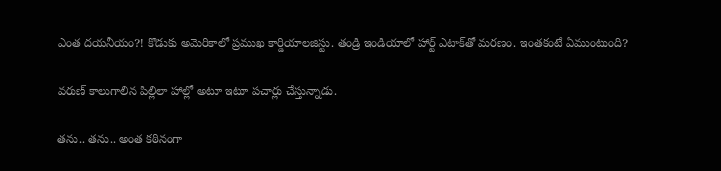ఎం‌త దయనీయం?! కొడుకు అమెరికాలో ప్రముఖ కార్డియాలజిస్టు. తండ్రి ఇండియాలో హార్ట్ ఎటాక్‌తో మరణం. ఇంతకంటే ఏముంటుంది?

వరుణ్‌ ‌కాలుగాలిన పిల్లిలా హాల్లో అటూ ఇటూ పచార్లు చేస్తున్నాడు.

తను.. తను.. అంత కఠినంగా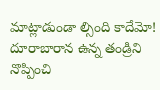మాట్లాడుండా ల్సింది కాదేమో! దూరాబారాన ఉన్న తండ్రిని నొప్పించి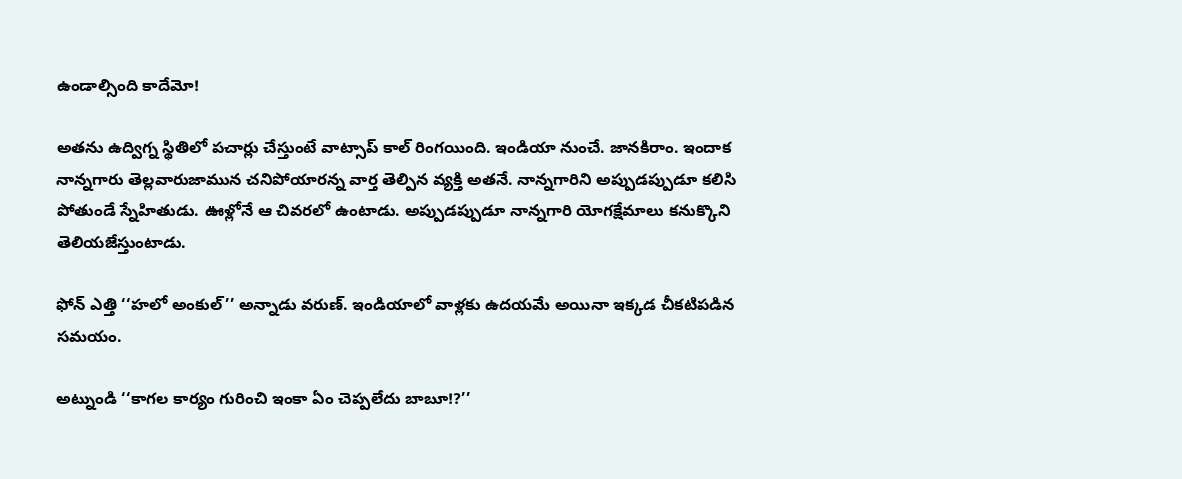ఉండాల్సింది కాదేమో!

అతను ఉద్విగ్న స్థితిలో పచార్లు చేస్తుంటే వాట్సాప్‌ ‌కాల్‌ ‌రింగయింది. ఇండియా నుంచే. జానకిరాం. ఇందాక నాన్నగారు తెల్లవారుజామున చనిపోయారన్న వార్త తెల్పిన వ్యక్తి అతనే. నాన్నగారిని అప్పుడప్పుడూ కలిసి పోతుండే స్నేహితుడు. ఊళ్లోనే ఆ చివరలో ఉంటాడు. అప్పుడప్పుడూ నాన్నగారి యోగక్షేమాలు కనుక్కొని తెలియజేస్తుంటాడు.

ఫోన్‌ ఎత్తి ‘‘హలో అంకుల్‌’’ అన్నాడు వరుణ్‌. ఇం‌డియాలో వాళ్లకు ఉదయమే అయినా ఇక్కడ చీకటిపడిన సమయం.

అట్నుండి ‘‘కాగల కార్యం గురించి ఇంకా ఏం చెప్పలేదు బాబూ!?’’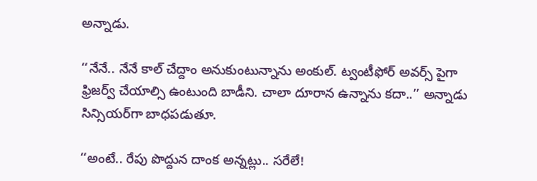అన్నాడు.

‘‘నేనే.. నేనే కాల్‌ ‌చేద్దాం అనుకుంటున్నాను అంకుల్‌. ట్వంటీఫోర్‌ అవర్స్ ‌పైగా ఫ్రిజర్వ్ ‌చేయాల్సి ఉంటుంది బాడీని. చాలా దూరాన ఉన్నాను కదా..’’ అన్నాడు సిన్సియర్‌గా బాధపడుతూ.

‘‘అంటే.. రేపు పొద్దున దాంక అన్నట్లు.. సరేలే!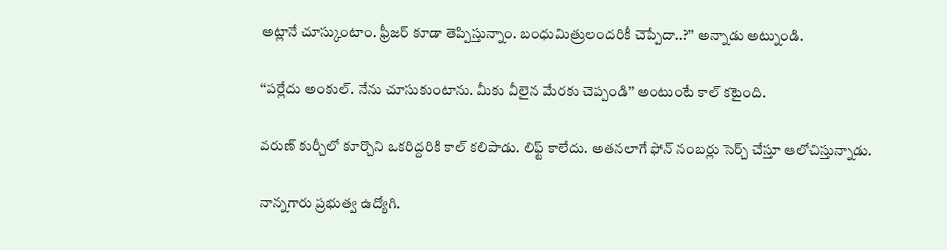అట్లానే చూస్కుంటాం. ఫ్రీజర్‌ ‌కూడా తెప్పిస్తున్నాం. బంధుమిత్రులందరికీ చెప్పేదా..?’’ అన్నాడు అట్నుండి.

‘‘పర్లేదు అంకుల్‌. నేను చూసుకుంటాను. మీకు వీలైన మేరకు చెప్పండి’’ అంటుంటే కాల్‌ ‌కటైంది.

వరుణ్‌ ‌కుర్చీలో కూర్చొని ఒకరిద్దరికి కాల్‌ ‌కలిపాడు. లిఫ్ట్ ‌కాలేదు. అతనలాగే ఫోన్‌ ‌నంబర్లు సెర్చ్ ‌చేస్తూ ఆలోచిస్తున్నాడు.

నాన్నగారు ప్రభుత్వ ఉద్యోగి.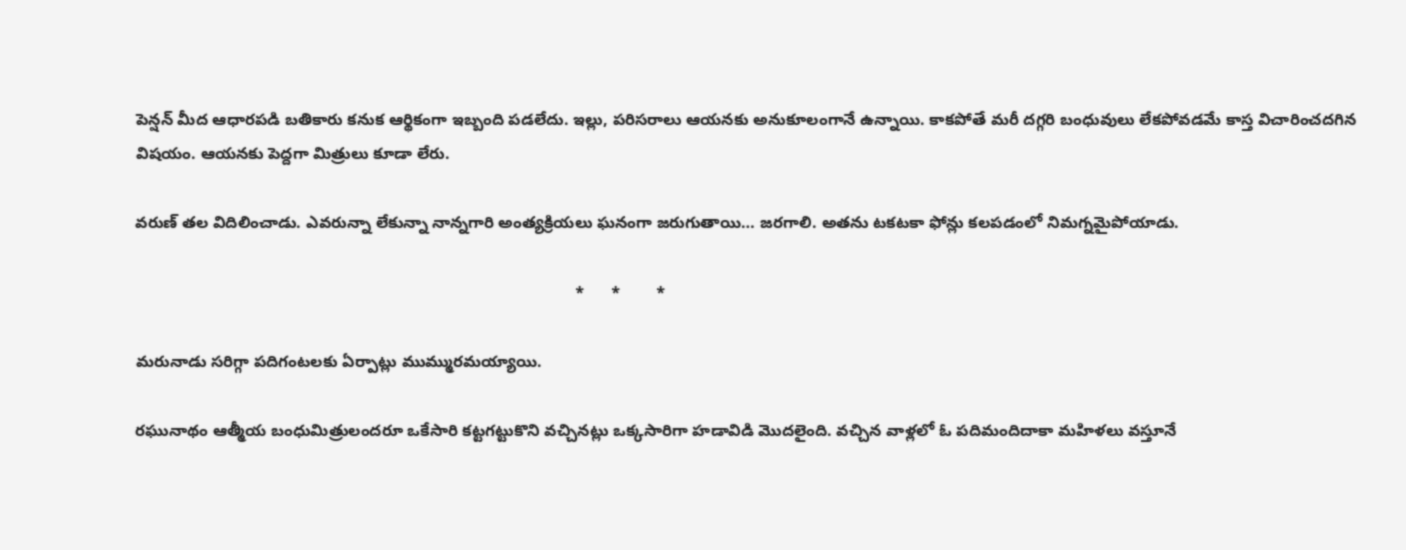పెన్షన్‌ ‌మీద ఆధారపడి బతికారు కనుక ఆర్థికంగా ఇబ్బంది పడలేదు. ఇల్లు, పరిసరాలు ఆయనకు అనుకూలంగానే ఉన్నాయి. కాకపోతే మరీ దగ్గరి బంధువులు లేకపోవడమే కాస్త విచారించదగిన విషయం. ఆయనకు పెద్దగా మిత్రులు కూడా లేరు.

వరుణ్‌ ‌తల విదిలించాడు. ఎవరున్నా లేకున్నా నాన్నగారి అంత్యక్రియలు ఘనంగా జరుగుతాయి… జరగాలి. అతను టకటకా ఫోన్లు కలపడంలో నిమగ్నమైపోయాడు.

                                                                                                 *      *        *

మరునాడు సరిగ్గా పదిగంటలకు ఏర్పాట్లు ముమ్మురమయ్యాయి.

రఘునాథం ఆత్మీయ బంధుమిత్రులందరూ ఒకేసారి కట్టగట్టుకొని వచ్చినట్లు ఒక్కసారిగా హడావిడి మొదలైంది. వచ్చిన వాళ్లలో ఓ పదిమందిదాకా మహిళలు వస్తూనే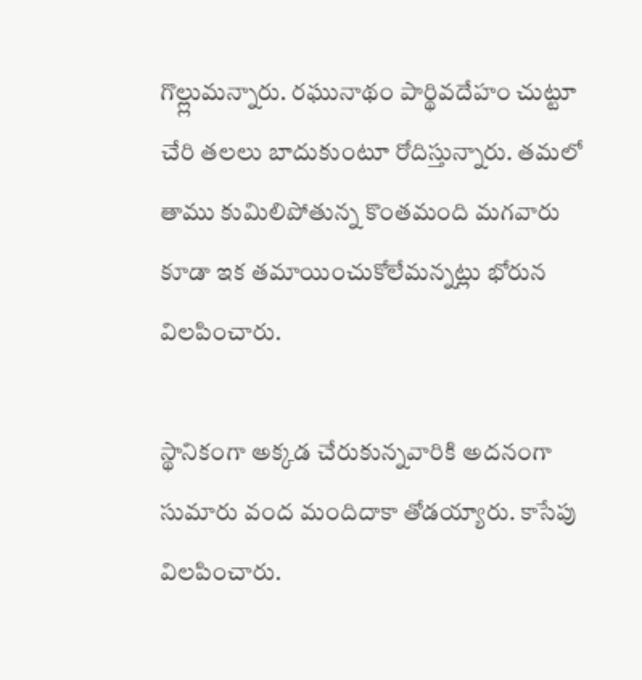గొల్ల్లుమన్నారు. రఘునాథం పార్థివదేహం చుట్టూ చేరి తలలు బాదుకుంటూ రోదిస్తున్నారు. తమలో తాము కుమిలిపోతున్న కొంతమంది మగవారు కూడా ఇక తమాయించుకోలేమన్నట్లు భోరున విలపించారు.

స్థానికంగా అక్కడ చేరుకున్నవారికి అదనంగా సుమారు వంద మందిదాకా తోడయ్యారు. కాసేపు విలపించారు.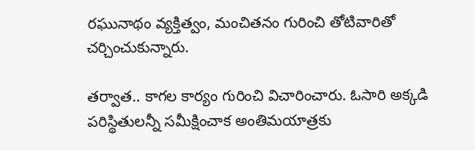రఘునాథం వ్యక్తిత్వం, మంచితనం గురించి తోటివారితో చర్చించుకున్నారు.

తర్వాత.. కాగల కార్యం గురించి విచారించారు. ఓసారి అక్కడి పరిస్థితులన్నీ సమీక్షించాక అంతిమయాత్రకు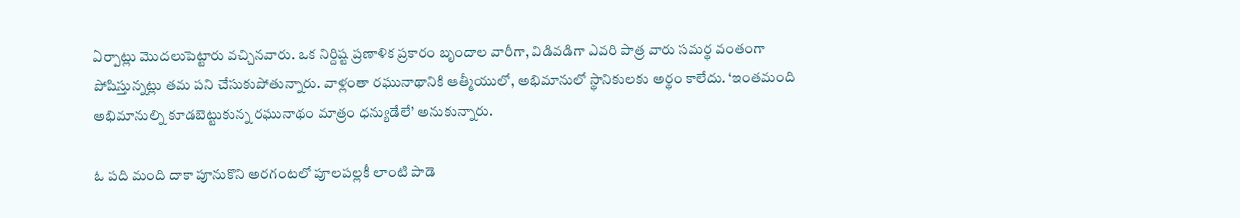ఏర్పాట్లు మొదలుపెట్టారు వచ్చినవారు. ఒక నిర్దిష్ట ప్రణాళిక ప్రకారం బృందాల వారీగా, విడివడిగా ఎవరి పాత్ర వారు సమర్థ వంతంగా పోషిస్తున్నట్లు తమ పని చేసుకుపోతున్నారు. వాళ్లంతా రఘునాథానికి ఆత్మీయులో, అభిమానులో స్థానికులకు అర్థం కాలేదు. ‘ఇంతమంది అభిమానుల్ని కూడబెట్టుకున్న రఘునాథం మాత్రం ధన్యుడేలే’ అనుకున్నారు.

ఓ పది మంది దాకా పూనుకొని అరగంటలో పూలపల్లకీ లాంటి పాడె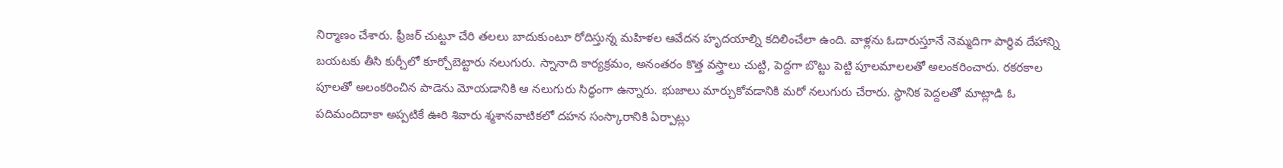నిర్మాణం చేశారు. ఫ్రీజర్‌ ‌చుట్టూ చేరి తలలు బాదుకుంటూ రోదిస్తున్న మహిళల ఆవేదన హృదయాల్ని కదిలించేలా ఉంది. వాళ్లను ఓదారుస్తూనే నెమ్మదిగా పార్థివ దేహాన్ని బయటకు తీసి కుర్చీలో కూర్చోబెట్టారు నలుగురు. స్నానాది కార్యక్రమం, అనంతరం కొత్త వస్త్రాలు చుట్టి, పెద్దగా బొట్టు పెట్టి పూలమాలలతో అలంకరించారు. రకరకాల పూలతో అలంకరించిన పాడెను మోయడానికి ఆ నలుగురు సిద్ధంగా ఉన్నారు. భుజాలు మార్చుకోవడానికి మరో నలుగురు చేరారు. స్థానిక పెద్దలతో మాట్లాడి ఓ పదిమందిదాకా అప్పటికే ఊరి శివారు శ్మశానవాటికలో దహన సంస్కారానికి ఏర్పాట్లు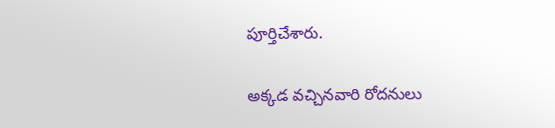పూర్తిచేశారు.

అక్కడ వచ్చినవారి రోదనులు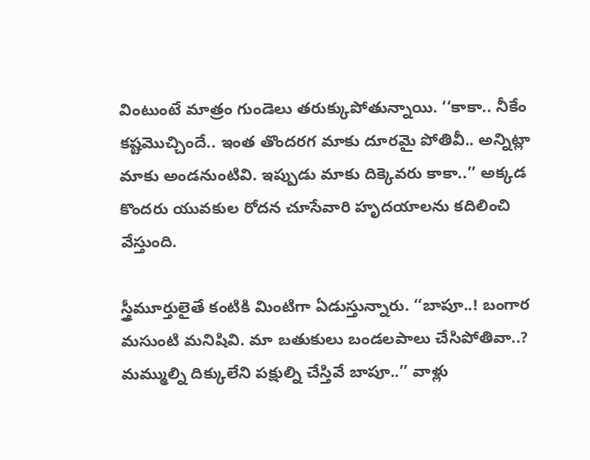వింటుంటే మాత్రం గుండెలు తరుక్కుపోతున్నాయి. ‘‘కాకా.. నీకేం కష్టమొచ్చిందే.. ఇంత తొందరగ మాకు దూరమై పోతివీ.. అన్నిట్లా మాకు అండనుంటివి. ఇప్పుడు మాకు దిక్కెవరు కాకా..’’ అక్కడ కొందరు యువకుల రోదన చూసేవారి హృదయాలను కదిలించి వేస్తుంది.

స్త్రీమూర్తులైతే కంటికి మింటిగా ఏడుస్తున్నారు. ‘‘బాపూ..! బంగార మసుంటి మనిషివి. మా బతుకులు బండలపాలు చేసిపోతివా..? మమ్ముల్ని దిక్కులేని పక్షుల్ని చేస్తివే బాపూ..’’ వాళ్లు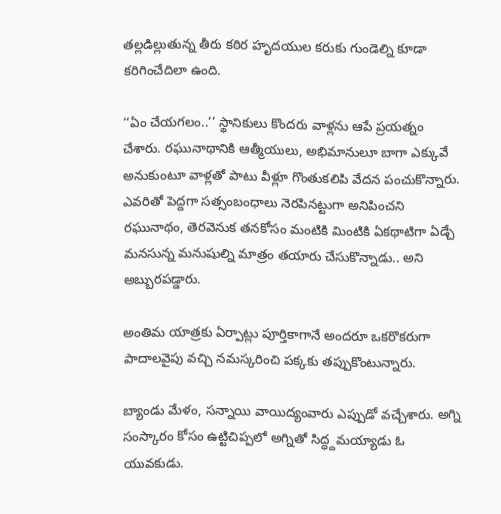తల్లడిల్లుతున్న తీరు కఠిర హృదయుల కరుకు గుండెల్ని కూడా కరిగించేదిలా ఉంది.

‘‘ఏం చేయగలం..’’ స్థానికులు కొందరు వాళ్లను ఆపే ప్రయత్నం చేశారు. రఘునాథానికి ఆత్మీయులు, అభిమానులూ బాగా ఎక్కువే అనుకుంటూ వాళ్లతో పాటు వీళ్లూ గొంతుకలిపి వేదన పంచుకొన్నారు. ఎవరితో పెద్దగా సత్సంబంధాలు నెరపినట్టుగా అనిపించని రఘునాథం, తెరవెనుక తనకోసం మంటికి మింటికి ఏకథాటిగా ఏడ్చే మనసున్న మనుషుల్ని మాత్రం తయారు చేసుకొన్నాడు.. అని అబ్బురపడ్డారు.

అంతిమ యాత్రకు ఏర్పాట్లు పూర్తికాగానే అందరూ ఒకరొకరుగా పాదాలవైపు వచ్చి నమస్కరించి పక్కకు తప్పుకొంటున్నారు.

బ్యాండు మేళం, సన్నాయి వాయిద్యంవారు ఎప్పుడో వచ్చేశారు. అగ్ని సంస్కారం కోసం ఉట్టిచిప్పలో అగ్నితో సిద్ధ్దమయ్యాడు ఓ యువకుడు.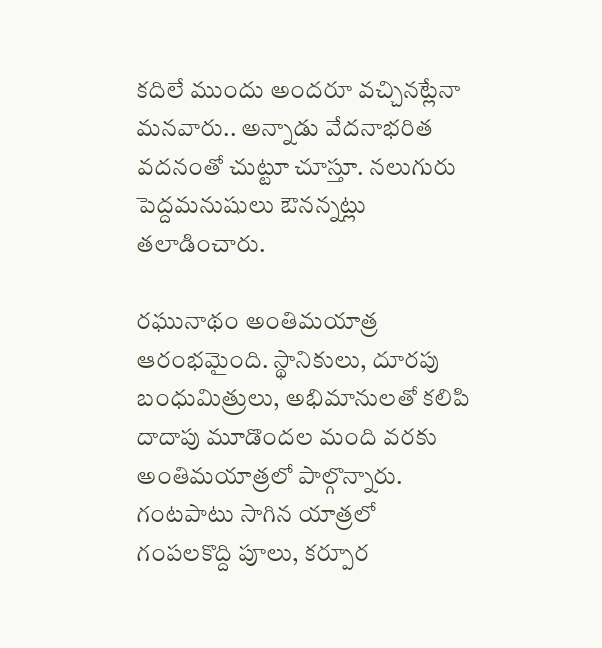కదిలే ముందు అందరూ వచ్చినట్లేనా మనవారు.. అన్నాడు వేదనాభరిత వదనంతో చుట్టూ చూస్తూ. నలుగురు పెద్దమనుషులు ఔనన్నట్లు తలాడించారు.

రఘునాథం అంతిమయాత్ర ఆరంభమైంది. స్థానికులు, దూరపు బంధుమిత్రులు, అభిమానులతో కలిపి దాదాపు మూడొందల మంది వరకు అంతిమయాత్రలో పాల్గొన్నారు. గంటపాటు సాగిన యాత్రలో గంపలకొద్ది పూలు, కర్పూర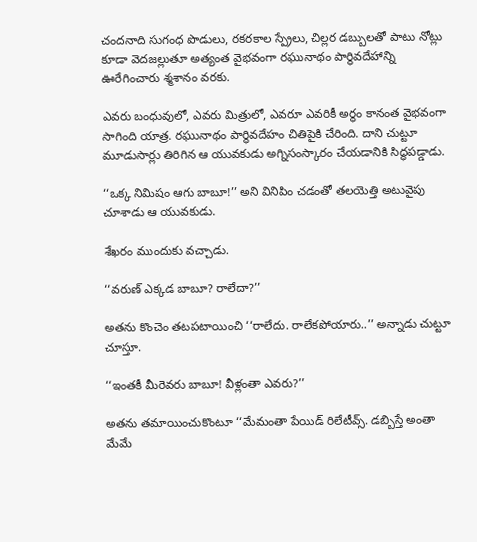చందనాది సుగంధ పొడులు, రకరకాల స్ప్రేలు, చిల్లర డబ్బులతో పాటు నోట్లు కూడా వెదజల్లుతూ అత్యంత వైభవంగా రఘునాథం పార్థివదేహాన్ని ఊరేగించారు శ్మశానం వరకు.

ఎవరు బంధువులో, ఎవరు మిత్రులో, ఎవరూ ఎవరికీ అర్థం కానంత వైభవంగా సాగింది యాత్ర. రఘునాథం పార్థివదేహం చితిపైకి చేరింది. దాని చుట్టూ మూడుసార్లు తిరిగిన ఆ యువకుడు అగ్నిసంస్కారం చేయడానికి సిద్ధపడ్డాడు.

‘‘ఒక్క నిమిషం ఆగు బాబూ!’’ అని వినిపిం చడంతో తలయెత్తి అటువైపు చూశాడు ఆ యువకుడు.

శేఖరం ముందుకు వచ్చాడు.

‘‘వరుణ్‌ ఎక్కడ బాబూ? రాలేదా?’’

అతను కొంచెం తటపటాయించి ‘‘రాలేదు. రాలేకపోయారు..’’ అన్నాడు చుట్టూ చూస్తూ.

‘‘ఇంతకీ మీరెవరు బాబూ! వీళ్లంతా ఎవరు?’’

అతను తమాయించుకొంటూ ‘‘మేమంతా పేయిడ్‌ ‌రిలేటీవ్స్. డబ్బిస్తే అంతా మేమే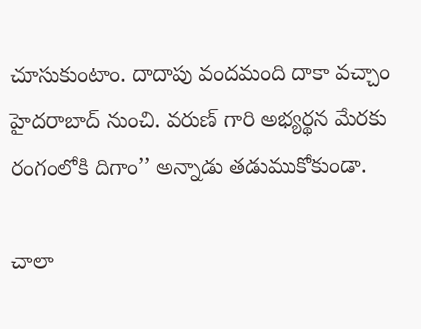చూసుకుంటాం. దాదాపు వందమంది దాకా వచ్చాం హైదరాబాద్‌ ‌నుంచి. వరుణ్‌ ‌గారి అభ్యర్థన మేరకు రంగంలోకి దిగాం’’ అన్నాడు తడుముకోకుండా.

చాలా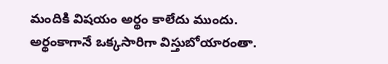మందికి విషయం అర్థం కాలేదు ముందు. అర్థంకాగానే ఒక్కసారిగా విస్తుబోయారంతా.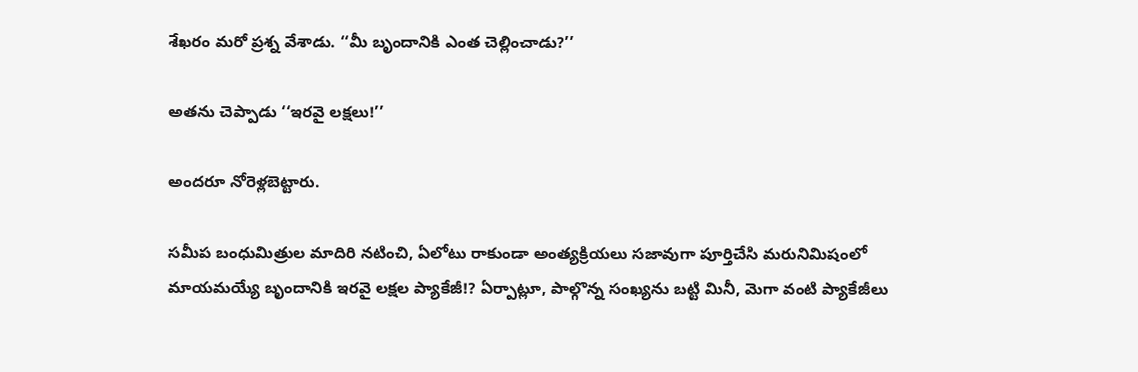శేఖరం మరో ప్రశ్న వేశాడు. ‘‘మీ బృందానికి ఎంత చెల్లించాడు?’’

అతను చెప్పాడు ‘‘ఇరవై లక్షలు!’’

అందరూ నోరెళ్లబెట్టారు.

సమీప బంధుమిత్రుల మాదిరి నటించి, ఏలోటు రాకుండా అంత్యక్రియలు సజావుగా పూర్తిచేసి మరునిమిషంలో మాయమయ్యే బృందానికి ఇరవై లక్షల ప్యాకేజీ!? ఏర్పాట్లూ, పాల్గొన్న సంఖ్యను బట్టి మినీ, మెగా వంటి ప్యాకేజీలు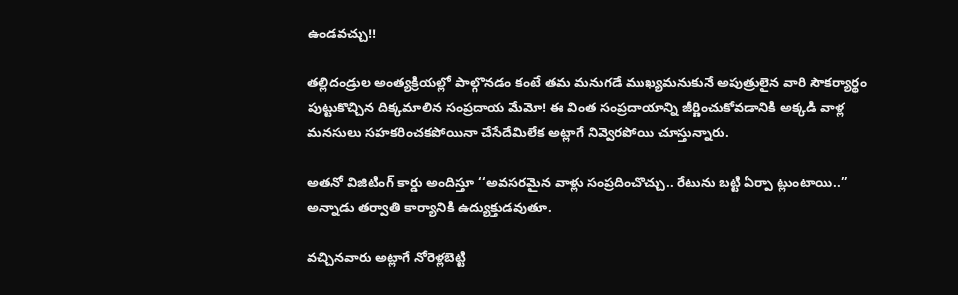ఉండవచ్చు!!

తల్లిదండ్రుల అంత్యక్రియల్లో పాల్గొనడం కంటే తమ మనుగడే ముఖ్యమనుకునే అపుత్రులైన వారి సౌకర్యార్థం పుట్టుకొచ్చిన దిక్కమాలిన సంప్రదాయ మేమో! ఈ వింత సంప్రదాయాన్ని జీర్ణించుకోవడానికి అక్కడి వాళ్ల మనసులు సహకరించకపోయినా చేసేదేమిలేక అట్లాగే నివ్వెరపోయి చూస్తున్నారు.

అతనో విజిటింగ్‌ ‌కార్డు అందిస్తూ ‘‘అవసరమైన వాళ్లు సంప్రదించొచ్చు.. రేటును బట్టి ఏర్పా ట్లుంటాయి..’’ అన్నాడు తర్వాతి కార్యానికి ఉద్యుక్తుడవుతూ.

వచ్చినవారు అట్లాగే నోరెళ్లబెట్టి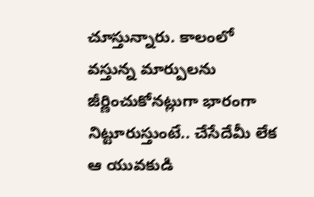చూస్తున్నారు. కాలంలో వస్తున్న మార్పులను జీర్ణించుకోనట్లుగా భారంగా నిట్టూరుస్తుంటే.. చేసేదేమీ లేక ఆ యువకుడి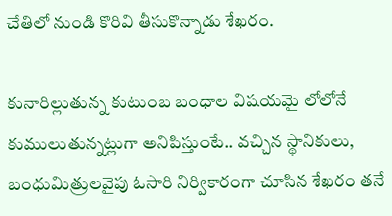చేతిలో నుండి కొరివి తీసుకొన్నాడు శేఖరం.

కునారిల్లుతున్న కుటుంబ బంధాల విషయమై లోలోనే కుములుతున్నట్లుగా అనిపిస్తుంటే.. వచ్చిన స్థానికులు, బంధుమిత్రులవైపు ఓసారి నిర్వికారంగా చూసిన శేఖరం తనే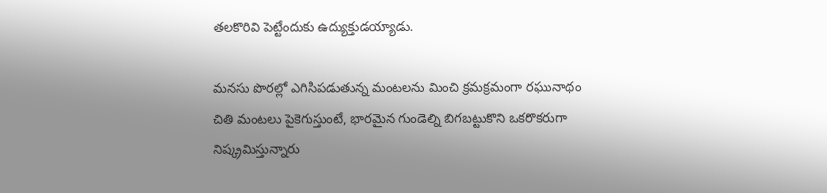తలకొరివి పెట్టేందుకు ఉద్యుక్తుడయ్యాడు.

మనసు పొరల్లో ఎగిసిపడుతున్న మంటలను మించి క్రమక్రమంగా రఘునాథం చితి మంటలు పైకెగుస్తుంటే, భారమైన గుండెల్ని బిగబట్టుకొని ఒకరొకరుగా నిష్క్రమిస్తున్నారు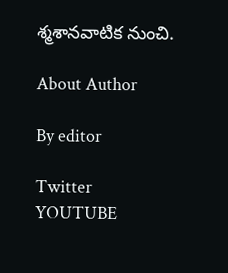శ్మశానవాటిక నుంచి.

About Author

By editor

Twitter
YOUTUBE